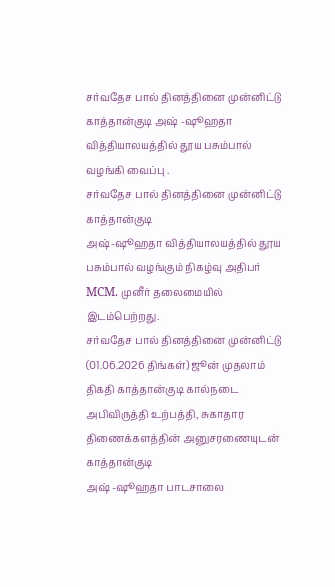சர்வதேச பால் தினத்தினை முன்னிட்டு காத்தான்குடி அஷ் -ஷூஹதா வித்தியாலயத்தில் தூய பசும்பால் வழங்கி வைப்பு .
சர்வதேச பால் தினத்தினை முன்னிட்டு காத்தான்குடி
அஷ்-ஷூஹதா வித்தியாலயத்தில் தூய பசும்பால் வழங்கும் நிகழ்வு அதிபர் MCM. முனீர் தலைமையில் இடம்பெற்றது.
சர்வதேச பால் தினத்தினை முன்னிட்டு (01.06.2026 திங்கள்) ஜூன் முதலாம் திகதி காத்தான்குடி கால்நடை அபிவிருத்தி உற்பத்தி, சுகாதார திணைக்களத்தின் அனுசரணையுடன் காத்தான்குடி
அஷ் -ஷூஹதா பாடசாலை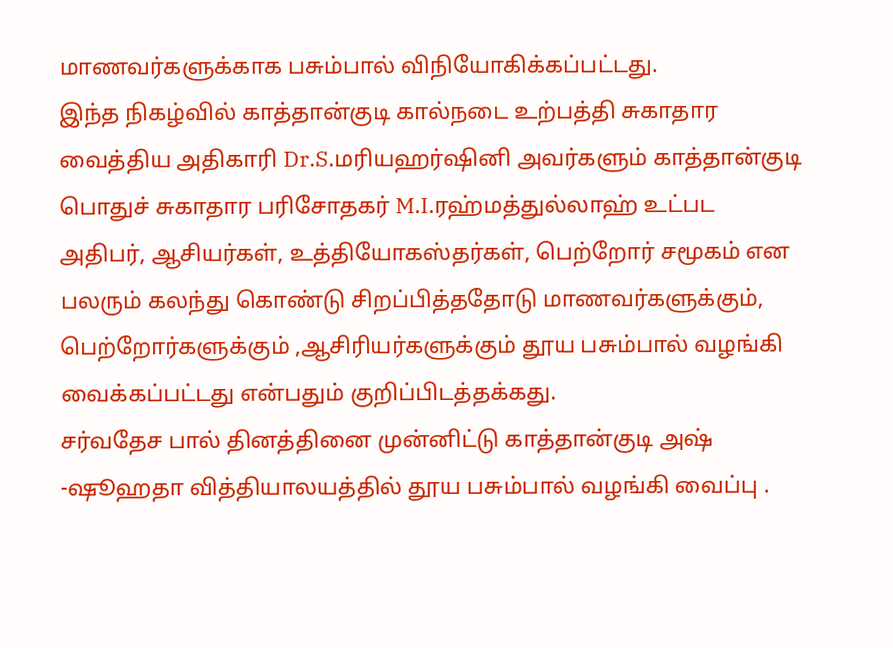மாணவர்களுக்காக பசும்பால் விநியோகிக்கப்பட்டது.
இந்த நிகழ்வில் காத்தான்குடி கால்நடை உற்பத்தி சுகாதார வைத்திய அதிகாரி Dr.S.மரியஹர்ஷினி அவர்களும் காத்தான்குடி பொதுச் சுகாதார பரிசோதகர் M.I.ரஹ்மத்துல்லாஹ் உட்பட அதிபர், ஆசியர்கள், உத்தியோகஸ்தர்கள், பெற்றோர் சமூகம் என பலரும் கலந்து கொண்டு சிறப்பித்ததோடு மாணவர்களுக்கும், பெற்றோர்களுக்கும் ,ஆசிரியர்களுக்கும் தூய பசும்பால் வழங்கி வைக்கப்பட்டது என்பதும் குறிப்பிடத்தக்கது.
சர்வதேச பால் தினத்தினை முன்னிட்டு காத்தான்குடி அஷ் -ஷூஹதா வித்தியாலயத்தில் தூய பசும்பால் வழங்கி வைப்பு .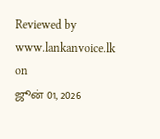Reviewed by www.lankanvoice.lk
on
ஜூன் 01, 2026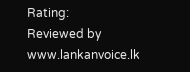Rating:
Reviewed by www.lankanvoice.lk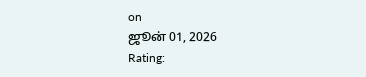on
ஜூன் 01, 2026
Rating: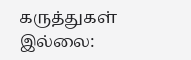கருத்துகள் இல்லை: